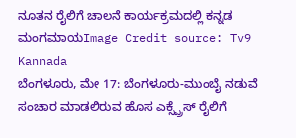ನೂತನ ರೈಲಿಗೆ ಚಾಲನೆ ಕಾರ್ಯಕ್ರಮದಲ್ಲಿ ಕನ್ನಡ ಮಂಗಮಾಯImage Credit source: Tv9 Kannada
ಬೆಂಗಳೂರು, ಮೇ 17: ಬೆಂಗಳೂರು-ಮುಂಬೈ ನಡುವೆ ಸಂಚಾರ ಮಾಡಲಿರುವ ಹೊಸ ಎಕ್ಸ್ಪ್ರೆಸ್ ರೈಲಿಗೆ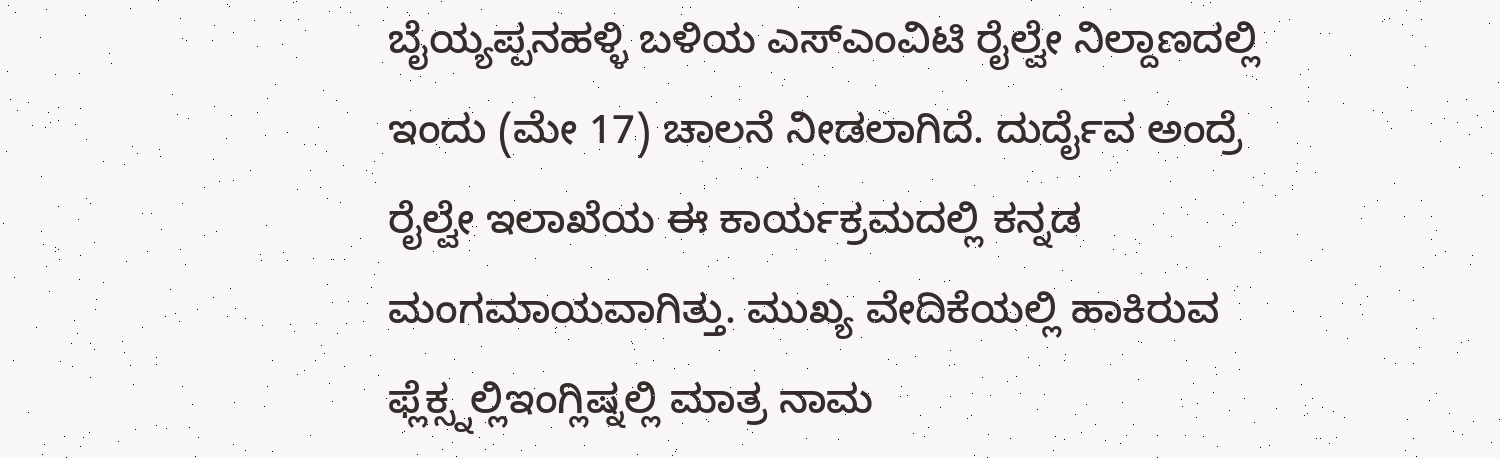ಬೈಯ್ಯಪ್ಪನಹಳ್ಳಿ ಬಳಿಯ ಎಸ್ಎಂವಿಟಿ ರೈಲ್ವೇ ನಿಲ್ದಾಣದಲ್ಲಿ ಇಂದು (ಮೇ 17) ಚಾಲನೆ ನೀಡಲಾಗಿದೆ. ದುರ್ದೈವ ಅಂದ್ರೆ ರೈಲ್ವೇ ಇಲಾಖೆಯ ಈ ಕಾರ್ಯಕ್ರಮದಲ್ಲಿ ಕನ್ನಡ ಮಂಗಮಾಯವಾಗಿತ್ತು. ಮುಖ್ಯ ವೇದಿಕೆಯಲ್ಲಿ ಹಾಕಿರುವ ಫ್ಲೆಕ್ಸ್ನಲ್ಲಿಇಂಗ್ಲಿಷ್ನಲ್ಲಿ ಮಾತ್ರ ನಾಮ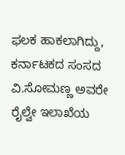ಫಲಕ ಹಾಕಲಾಗಿದ್ದು, ಕರ್ನಾಟಕದ ಸಂಸದ ವಿ.ಸೋಮಣ್ಣ ಅವರೇ ರೈಲ್ವೇ ಇಲಾಖೆಯ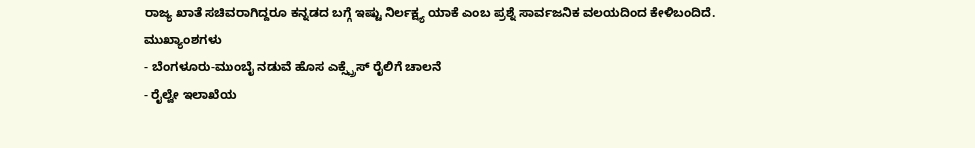ರಾಜ್ಯ ಖಾತೆ ಸಚಿವರಾಗಿದ್ದರೂ ಕನ್ನಡದ ಬಗ್ಗೆ ಇಷ್ಟು ನಿರ್ಲಕ್ಷ್ಯ ಯಾಕೆ ಎಂಬ ಪ್ರಶ್ನೆ ಸಾರ್ವಜನಿಕ ವಲಯದಿಂದ ಕೇಳಿಬಂದಿದೆ.
ಮುಖ್ಯಾಂಶಗಳು
- ಬೆಂಗಳೂರು-ಮುಂಬೈ ನಡುವೆ ಹೊಸ ಎಕ್ಸ್ಪ್ರೆಸ್ ರೈಲಿಗೆ ಚಾಲನೆ
- ರೈಲ್ವೇ ಇಲಾಖೆಯ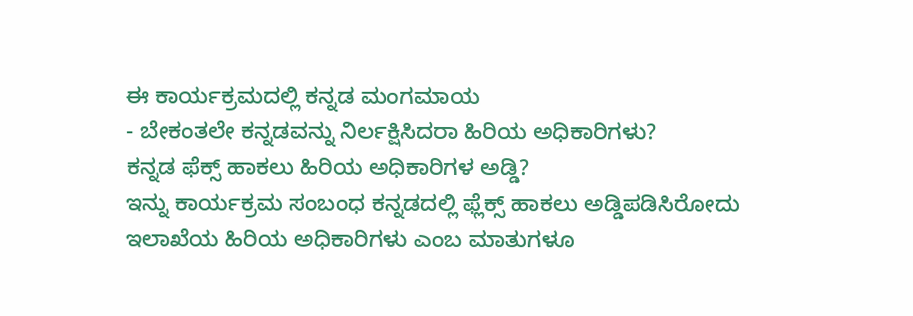ಈ ಕಾರ್ಯಕ್ರಮದಲ್ಲಿ ಕನ್ನಡ ಮಂಗಮಾಯ
- ಬೇಕಂತಲೇ ಕನ್ನಡವನ್ನು ನಿರ್ಲಕ್ಷಿಸಿದರಾ ಹಿರಿಯ ಅಧಿಕಾರಿಗಳು?
ಕನ್ನಡ ಫೆಕ್ಸ್ ಹಾಕಲು ಹಿರಿಯ ಅಧಿಕಾರಿಗಳ ಅಡ್ಡಿ?
ಇನ್ನು ಕಾರ್ಯಕ್ರಮ ಸಂಬಂಧ ಕನ್ನಡದಲ್ಲಿ ಫ್ಲೆಕ್ಸ್ ಹಾಕಲು ಅಡ್ಡಿಪಡಿಸಿರೋದು ಇಲಾಖೆಯ ಹಿರಿಯ ಅಧಿಕಾರಿಗಳು ಎಂಬ ಮಾತುಗಳೂ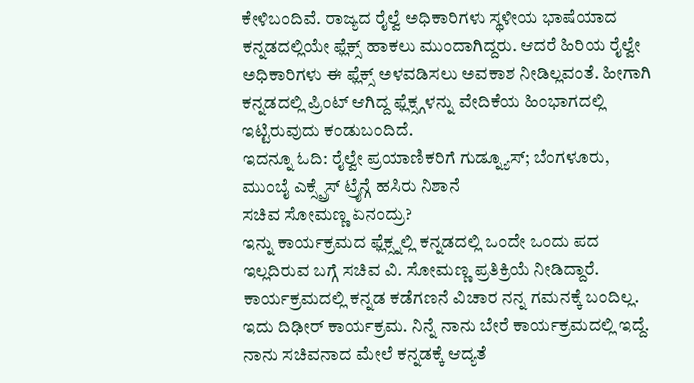ಕೇಳಿಬಂದಿವೆ. ರಾಜ್ಯದ ರೈಲ್ವೆ ಅಧಿಕಾರಿಗಳು ಸ್ಥಳೀಯ ಭಾಷೆಯಾದ ಕನ್ನಡದಲ್ಲಿಯೇ ಫ್ಲೆಕ್ಸ್ ಹಾಕಲು ಮುಂದಾಗಿದ್ದರು. ಆದರೆ ಹಿರಿಯ ರೈಲ್ವೇ ಅಧಿಕಾರಿಗಳು ಈ ಫ್ಲೆಕ್ಸ್ ಅಳವಡಿಸಲು ಅವಕಾಶ ನೀಡಿಲ್ಲವಂತೆ. ಹೀಗಾಗಿ ಕನ್ನಡದಲ್ಲಿ ಪ್ರಿಂಟ್ ಆಗಿದ್ದ ಫ್ಲೆಕ್ಸ್ಗಳನ್ನು ವೇದಿಕೆಯ ಹಿಂಭಾಗದಲ್ಲಿ ಇಟ್ಟಿರುವುದು ಕಂಡುಬಂದಿದೆ.
ಇದನ್ನೂ ಓದಿ: ರೈಲ್ವೇ ಪ್ರಯಾಣಿಕರಿಗೆ ಗುಡ್ನ್ಯೂಸ್; ಬೆಂಗಳೂರು, ಮುಂಬೈ ಎಕ್ಸ್ಪ್ರೆಸ್ ಟ್ರೈನ್ಗೆ ಹಸಿರು ನಿಶಾನೆ
ಸಚಿವ ಸೋಮಣ್ಣ ಏನಂದ್ರು?
ಇನ್ನು ಕಾರ್ಯಕ್ರಮದ ಫ್ಲೆಕ್ಸ್ನಲ್ಲಿ ಕನ್ನಡದಲ್ಲಿ ಒಂದೇ ಒಂದು ಪದ ಇಲ್ಲದಿರುವ ಬಗ್ಗೆ ಸಚಿವ ವಿ. ಸೋಮಣ್ಣ ಪ್ರತಿಕ್ರಿಯೆ ನೀಡಿದ್ದಾರೆ. ಕಾರ್ಯಕ್ರಮದಲ್ಲಿ ಕನ್ನಡ ಕಡೆಗಣನೆ ವಿಚಾರ ನನ್ನ ಗಮನಕ್ಕೆ ಬಂದಿಲ್ಲ. ಇದು ದಿಢೀರ್ ಕಾರ್ಯಕ್ರಮ. ನಿನ್ನೆ ನಾನು ಬೇರೆ ಕಾರ್ಯಕ್ರಮದಲ್ಲಿ ಇದ್ದೆ. ನಾನು ಸಚಿವನಾದ ಮೇಲೆ ಕನ್ನಡಕ್ಕೆ ಆದ್ಯತೆ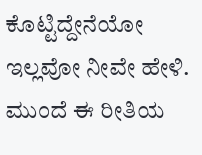ಕೊಟ್ಟಿದ್ದೇನೆಯೋ ಇಲ್ಲವೋ ನೀವೇ ಹೇಳಿ. ಮುಂದೆ ಈ ರೀತಿಯ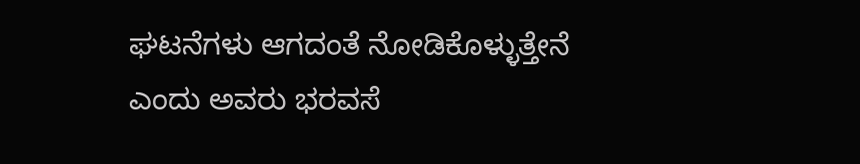ಘಟನೆಗಳು ಆಗದಂತೆ ನೋಡಿಕೊಳ್ಳುತ್ತೇನೆ ಎಂದು ಅವರು ಭರವಸೆ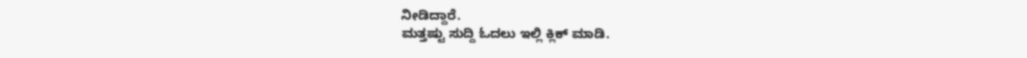ನೀಡಿದ್ದಾರೆ.
ಮತ್ತಷ್ಟು ಸುದ್ದಿ ಓದಲು ಇಲ್ಲಿ ಕ್ಲಿಕ್ ಮಾಡಿ.